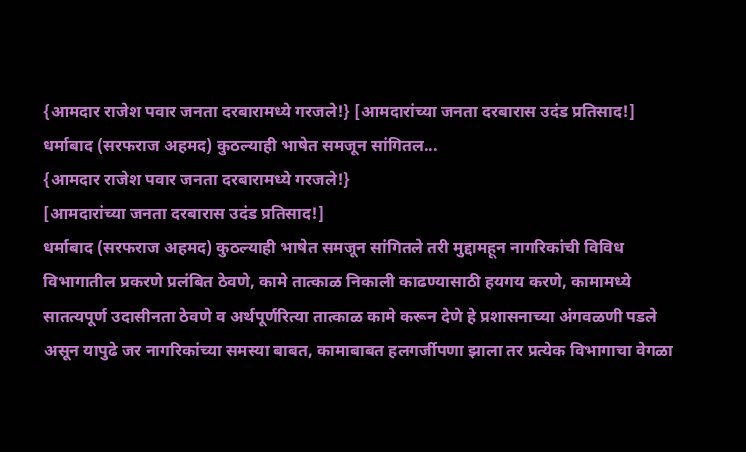{आमदार राजेश पवार जनता दरबारामध्ये गरजले!} [आमदारांच्या जनता दरबारास उदंड प्रतिसाद!] धर्माबाद (सरफराज अहमद) कुठल्याही भाषेत समजून सांगितल...
{आमदार राजेश पवार जनता दरबारामध्ये गरजले!}
[आमदारांच्या जनता दरबारास उदंड प्रतिसाद!]
धर्माबाद (सरफराज अहमद) कुठल्याही भाषेत समजून सांगितले तरी मुद्दामहून नागरिकांची विविध विभागातील प्रकरणे प्रलंबित ठेवणे, कामे तात्काळ निकाली काढण्यासाठी हयगय करणे, कामामध्ये सातत्यपूर्ण उदासीनता ठेवणे व अर्थपूर्णरित्या तात्काळ कामे करून देणे हे प्रशासनाच्या अंगवळणी पडले असून यापुढे जर नागरिकांच्या समस्या बाबत, कामाबाबत हलगर्जीपणा झाला तर प्रत्येक विभागाचा वेगळा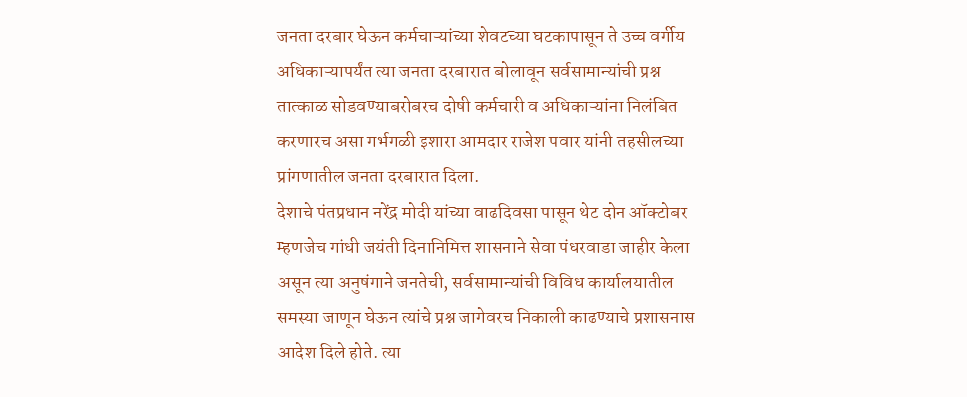जनता दरबार घेऊन कर्मचाऱ्यांच्या शेवटच्या घटकापासून ते उच्च वर्गीय अधिकाऱ्यापर्यंत त्या जनता दरबारात बोलावून सर्वसामान्यांची प्रश्न तात्काळ सोडवण्याबरोबरच दोषी कर्मचारी व अधिकाऱ्यांना निलंबित करणारच असा गर्भगळी इशारा आमदार राजेश पवार यांनी तहसीलच्या प्रांगणातील जनता दरबारात दिला.
देशाचे पंतप्रधान नरेंद्र मोदी यांच्या वाढदिवसा पासून थेट दोन ऑक्टोबर म्हणजेच गांधी जयंती दिनानिमित्त शासनाने सेवा पंधरवाडा जाहीर केला असून त्या अनुषंगाने जनतेची, सर्वसामान्यांची विविध कार्यालयातील समस्या जाणून घेऊन त्यांचे प्रश्न जागेवरच निकाली काढण्याचे प्रशासनास आदेश दिले होते. त्या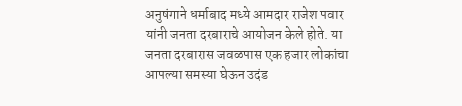अनुषंगाने धर्माबाद मध्ये आमदार राजेश पवार यांनी जनता दरबाराचे आयोजन केले होते. या जनता दरबारास जवळपास एक हजार लोकांचा आपल्या समस्या घेऊन उदंड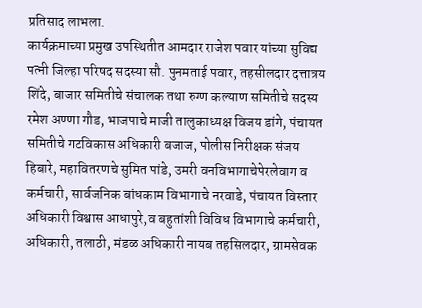प्रतिसाद लाभला.
कार्यक्रमाच्या प्रमुख उपस्थितीत आमदार राजेश पवार यांच्या सुविद्य पत्नी जिल्हा परिषद सदस्या सौ. पुनमताई पवार, तहसीलदार दत्तात्रय शिंदे, बाजार समितीचे संचालक तथा रुग्ण कल्याण समितीचे सदस्य रमेश अण्णा गौड, भाजपाचे माजी तालुकाध्यक्ष विजय डांगे, पंचायत समितीचे गटविकास अधिकारी बजाज, पोलीस निरीक्षक संजय हिबारे, महावितरणचे सुमित पांडे, उमरी वनविभागाचेपेरलेवाग व कर्मचारी, सार्वजनिक बांधकाम विभागाचे नरवाडे, पंचायत विस्तार अधिकारी विश्वास आधापुरे,व बहुतांशी विविध विभागाचे कर्मचारी, अधिकारी, तलाठी, मंडळ अधिकारी नायब तहसिलदार, ग्रामसेवक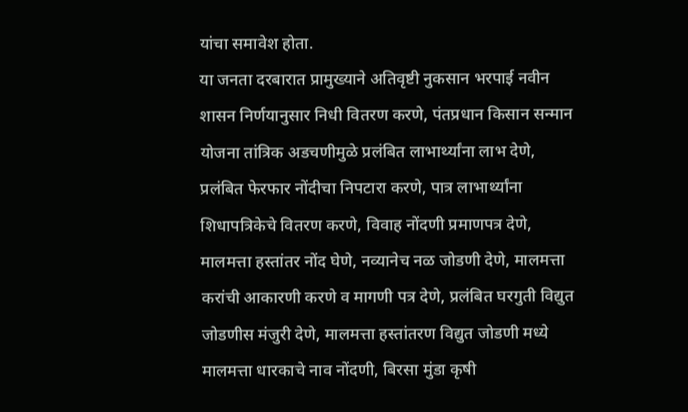यांचा समावेश होता.
या जनता दरबारात प्रामुख्याने अतिवृष्टी नुकसान भरपाई नवीन शासन निर्णयानुसार निधी वितरण करणे, पंतप्रधान किसान सन्मान योजना तांत्रिक अडचणीमुळे प्रलंबित लाभार्थ्यांना लाभ देणे, प्रलंबित फेरफार नोंदीचा निपटारा करणे, पात्र लाभार्थ्यांना शिधापत्रिकेचे वितरण करणे, विवाह नोंदणी प्रमाणपत्र देणे, मालमत्ता हस्तांतर नोंद घेणे, नव्यानेच नळ जोडणी देणे, मालमत्ता करांची आकारणी करणे व मागणी पत्र देणे, प्रलंबित घरगुती विद्युत जोडणीस मंजुरी देणे, मालमत्ता हस्तांतरण विद्युत जोडणी मध्ये मालमत्ता धारकाचे नाव नोंदणी, बिरसा मुंडा कृषी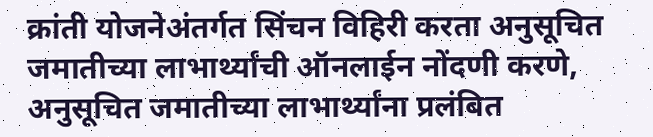क्रांती योजनेअंतर्गत सिंचन विहिरी करता अनुसूचित जमातीच्या लाभार्थ्यांची ऑनलाईन नोंदणी करणे, अनुसूचित जमातीच्या लाभार्थ्यांना प्रलंबित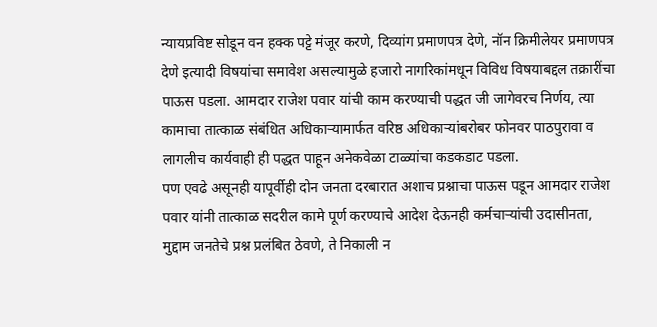न्यायप्रविष्ट सोडून वन हक्क पट्टे मंजूर करणे, दिव्यांग प्रमाणपत्र देणे, नॉन क्रिमीलेयर प्रमाणपत्र देणे इत्यादी विषयांचा समावेश असल्यामुळे हजारो नागरिकांमधून विविध विषयाबद्दल तक्रारींचा पाऊस पडला. आमदार राजेश पवार यांची काम करण्याची पद्धत जी जागेवरच निर्णय, त्या कामाचा तात्काळ संबंधित अधिकाऱ्यामार्फत वरिष्ठ अधिकाऱ्यांबरोबर फोनवर पाठपुरावा व लागलीच कार्यवाही ही पद्धत पाहून अनेकवेळा टाळ्यांचा कडकडाट पडला.
पण एवढे असूनही यापूर्वीही दोन जनता दरबारात अशाच प्रश्नाचा पाऊस पडून आमदार राजेश पवार यांनी तात्काळ सदरील कामे पूर्ण करण्याचे आदेश देऊनही कर्मचाऱ्यांची उदासीनता, मुद्दाम जनतेचे प्रश्न प्रलंबित ठेवणे, ते निकाली न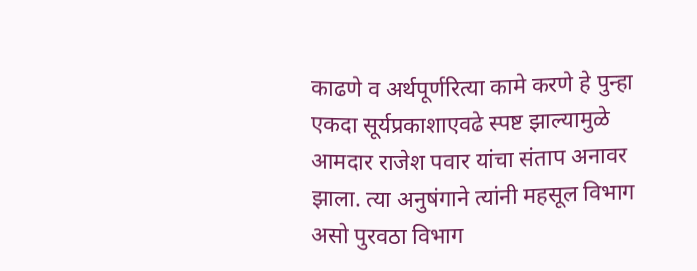काढणे व अर्थपूर्णरित्या कामे करणे हे पुन्हा एकदा सूर्यप्रकाशाएवढे स्पष्ट झाल्यामुळे आमदार राजेश पवार यांचा संताप अनावर झाला. त्या अनुषंगाने त्यांनी महसूल विभाग असो पुरवठा विभाग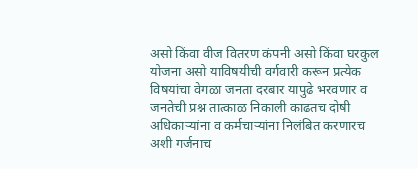असो किंवा वीज वितरण कंपनी असो किंवा घरकुल योजना असो याविषयीची वर्गवारी करून प्रत्येक विषयांचा वेगळा जनता दरबार यापुढे भरवणार व जनतेची प्रश्न तात्काळ निकाली काढतच दोषी अधिकाऱ्यांना व कर्मचाऱ्यांना निलंबित करणारच अशी गर्जनाच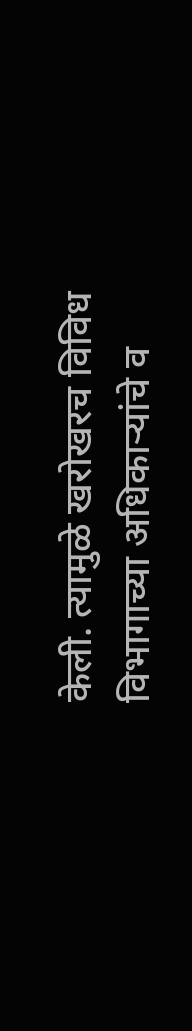केली. त्यामुळे खरोखरच विविध विभागाच्या अधिकाऱ्यांचे व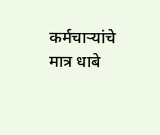कर्मचाऱ्यांचे मात्र धाबे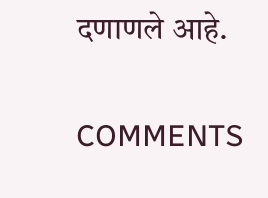दणाणले आहे.

COMMENTS